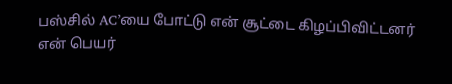பஸ்சில் AC’யை போட்டு என் சூட்டை கிழப்பிவிட்டனர்
என் பெயர்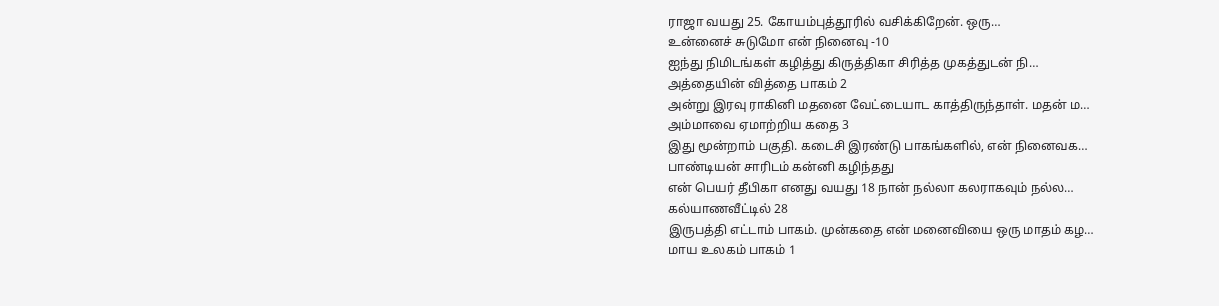ராஜா வயது 25. கோயம்புத்தூரில் வசிக்கிறேன். ஒரு…
உன்னைச் சுடுமோ என் நினைவு -10
ஐந்து நிமிடங்கள் கழித்து கிருத்திகா சிரித்த முகத்துடன் நி…
அத்தையின் வித்தை பாகம் 2
அன்று இரவு ராகினி மதனை வேட்டையாட காத்திருந்தாள். மதன் ம…
அம்மாவை ஏமாற்றிய கதை 3
இது மூன்றாம் பகுதி. கடைசி இரண்டு பாகங்களில், என் நினைவக…
பாண்டியன் சாரிடம் கன்னி கழிந்தது
என் பெயர் தீபிகா எனது வயது 18 நான் நல்லா கலராகவும் நல்ல…
கல்யாணவீட்டில் 28
இருபத்தி எட்டாம் பாகம். முன்கதை என் மனைவியை ஒரு மாதம் கழ…
மாய உலகம் பாகம் 1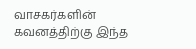வாசகர்களின் கவனத்திற்கு இந்த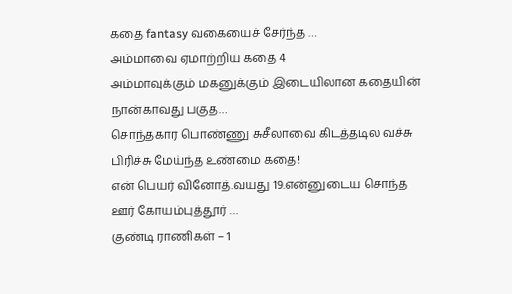கதை fantasy வகையைச் சேர்ந்த …
அம்மாவை ஏமாற்றிய கதை 4
அம்மாவுக்கும் மகனுக்கும் இடையிலான கதையின் நான்காவது பகுத…
சொந்தகார பொண்ணு சுசீலாவை கிடத்தடில வச்சு பிரிச்சு மேய்ந்த உண்மை கதை!
என் பெயர் வினோத்.வயது 19.என்னுடைய சொந்த ஊர் கோயம்புத்தூர் …
குண்டி ராணிகள் – 1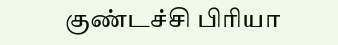குண்டச்சி பிரியா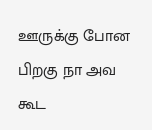ஊருக்கு போன பிறகு நா அவ கூட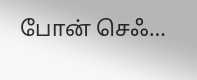போன் செஃ…